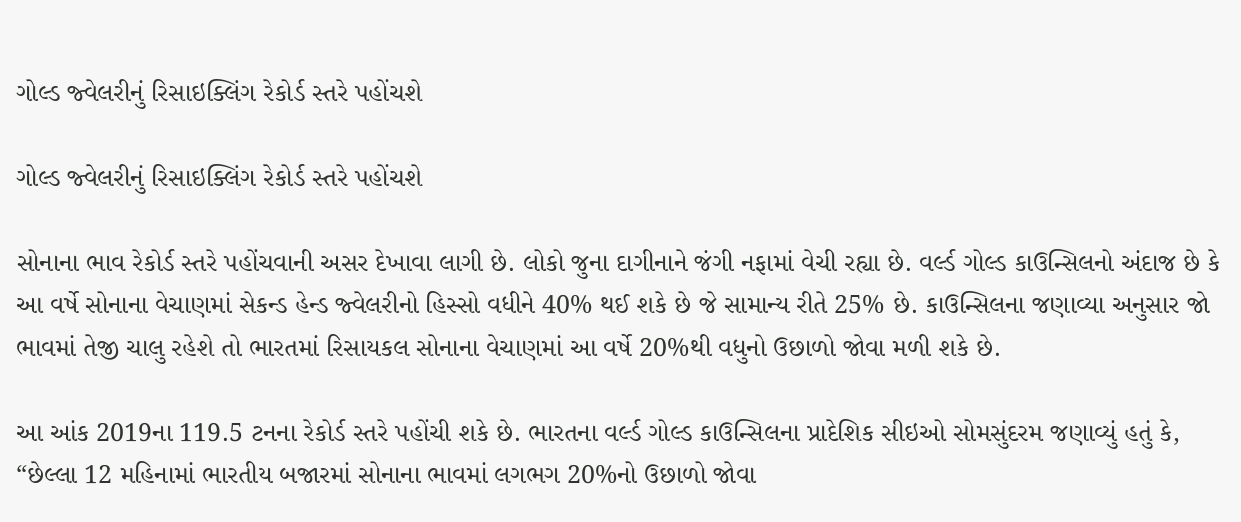ગોલ્ડ જ્વેલરીનું રિસાઇક્લિંગ રેકોર્ડ સ્તરે પહોંચશે

ગોલ્ડ જ્વેલરીનું રિસાઇક્લિંગ રેકોર્ડ સ્તરે પહોંચશે

સોનાના ભાવ રેકોર્ડ સ્તરે પહોંચવાની અસર દેખાવા લાગી છે. લોકો જુના દાગીનાને જંગી નફામાં વેચી રહ્યા છે. વર્લ્ડ ગોલ્ડ કાઉન્સિલનો અંદાજ છે કે આ વર્ષે સોનાના વેચાણમાં સેકન્ડ હેન્ડ જ્વેલરીનો હિસ્સો વધીને 40% થઈ શકે છે જે સામાન્ય રીતે 25% છે. કાઉન્સિલના જણાવ્યા અનુસાર જો ભાવમાં તેજી ચાલુ રહેશે તો ભારતમાં રિસાયકલ સોનાના વેચાણમાં આ વર્ષે 20%થી વધુનો ઉછાળો જોવા મળી શકે છે.

આ આંક 2019ના 119.5 ટનના રેકોર્ડ સ્તરે પહોંચી શકે છે. ભારતના વર્લ્ડ ગોલ્ડ કાઉન્સિલના પ્રાદેશિક સીઇઓ સોમસુંદરમ જણાવ્યું હતું કે, “છેલ્લા 12 મહિનામાં ભારતીય બજારમાં સોનાના ભાવમાં લગભગ 20%નો ઉછાળો જોવા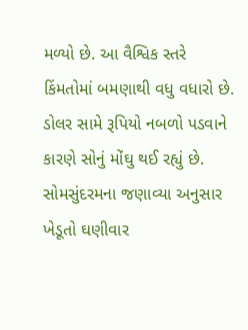મળ્યો છે. આ વૈશ્વિક સ્તરે કિંમતોમાં બમણાથી વધુ વધારો છે. ડોલર સામે રૂપિયો નબળો પડવાને કારણે સોનું મોંઘુ થઈ રહ્યું છે. સોમસુંદરમના જણાવ્યા અનુસાર ખેડૂતો ઘણીવાર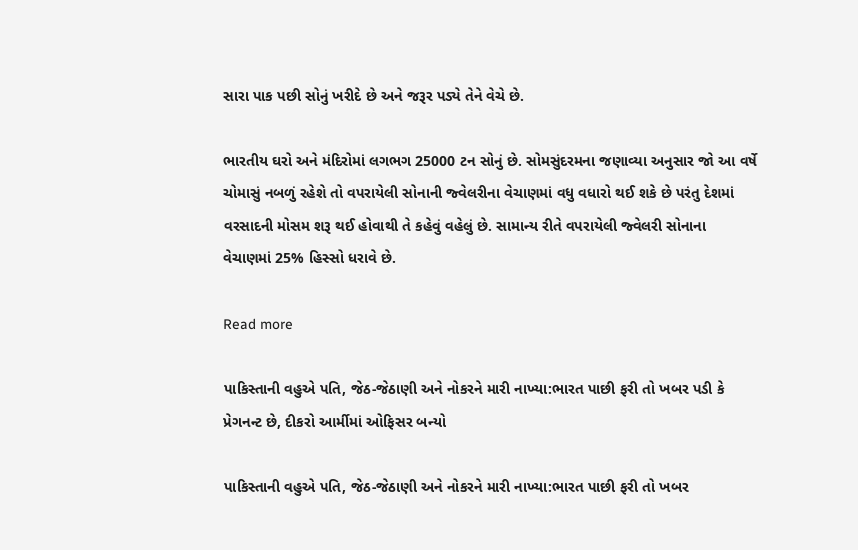સારા પાક પછી સોનું ખરીદે છે અને જરૂર પડ્યે તેને વેચે છે.

ભારતીય ઘરો અને મંદિરોમાં લગભગ 25000 ટન સોનું છે. સોમસુંદરમના જણાવ્યા અનુસાર જો આ વર્ષે ચોમાસું નબળું રહેશે તો વપરાયેલી સોનાની જ્વેલરીના વેચાણમાં વધુ વધારો થઈ શકે છે પરંતુ દેશમાં વરસાદની મોસમ શરૂ થઈ હોવાથી તે કહેવું વહેલું છે. સામાન્ય રીતે વપરાયેલી જ્વેલરી સોનાના વેચાણમાં 25% હિસ્સો ધરાવે છે.

Read more

પાકિસ્તાની વહુએ પતિ, જેઠ-જેઠાણી અને નોકરને મારી નાખ્યા:ભારત પાછી ફરી તો ખબર પડી કે પ્રેગનન્ટ છે, દીકરો આર્મીમાં ઓફિસર બન્યો

પાકિસ્તાની વહુએ પતિ, જેઠ-જેઠાણી અને નોકરને મારી નાખ્યા:ભારત પાછી ફરી તો ખબર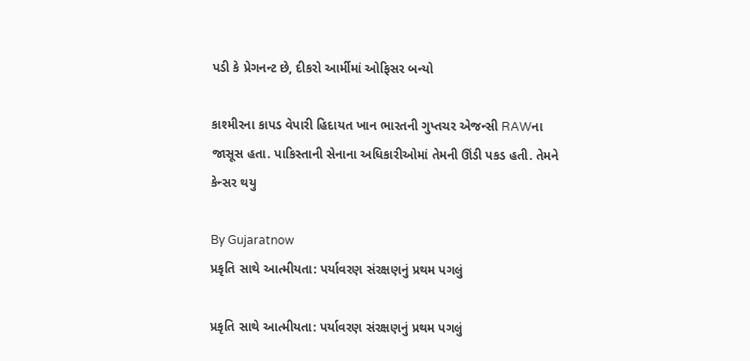પડી કે પ્રેગનન્ટ છે, દીકરો આર્મીમાં ઓફિસર બન્યો

કાશ્મીરના કાપડ વેપારી હિદાયત ખાન ભારતની ગુપ્તચર એજન્સી RAWના જાસૂસ હતા. પાકિસ્તાની સેનાના અધિકારીઓમાં તેમની ઊંડી પકડ હતી. તેમને કેન્સર થયુ

By Gujaratnow
પ્રકૃતિ સાથે આત્મીયતા: પર્યાવરણ સંરક્ષણનું પ્રથમ પગલું

પ્રકૃતિ સાથે આત્મીયતા: પર્યાવરણ સંરક્ષણનું પ્રથમ પગલું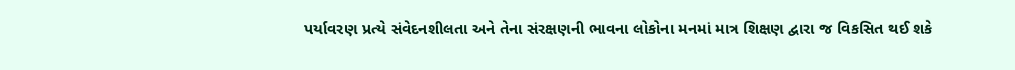પર્યાવરણ પ્રત્યે સંવેદનશીલતા અને તેના સંરક્ષણની ભાવના લોકોના મનમાં માત્ર શિક્ષણ દ્વારા જ વિકસિત થઈ શકે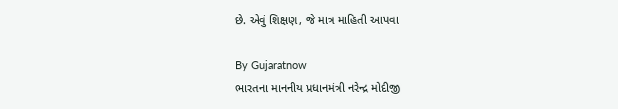છે. એવું શિક્ષણ, જે માત્ર માહિતી આપવા

By Gujaratnow
ભારતના માનનીય પ્રધાનમંત્રી નરેન્દ્ર મોદીજી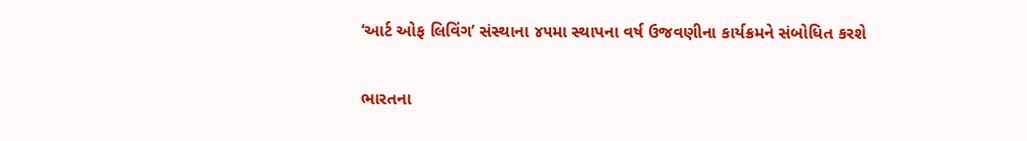‘આર્ટ ઓફ લિવિંગ’ સંસ્થાના ૪૫મા સ્થાપના વર્ષ ઉજવણીના કાર્યક્રમને સંબોધિત કરશે

ભારતના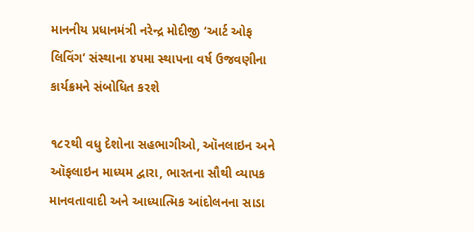માનનીય પ્રધાનમંત્રી નરેન્દ્ર મોદીજી ‘આર્ટ ઓફ લિવિંગ’ સંસ્થાના ૪૫મા સ્થાપના વર્ષ ઉજવણીના કાર્યક્રમને સંબોધિત કરશે

૧૮૨થી વધુ દેશોના સહભાગીઓ, ઑનલાઇન અને ઑફલાઇન માધ્યમ દ્વારા, ભારતના સૌથી વ્યાપક માનવતાવાદી અને આધ્યાત્મિક આંદોલનના સાડા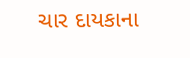ચાર દાયકાના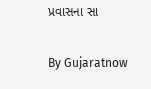પ્રવાસના સા

By Gujaratnow